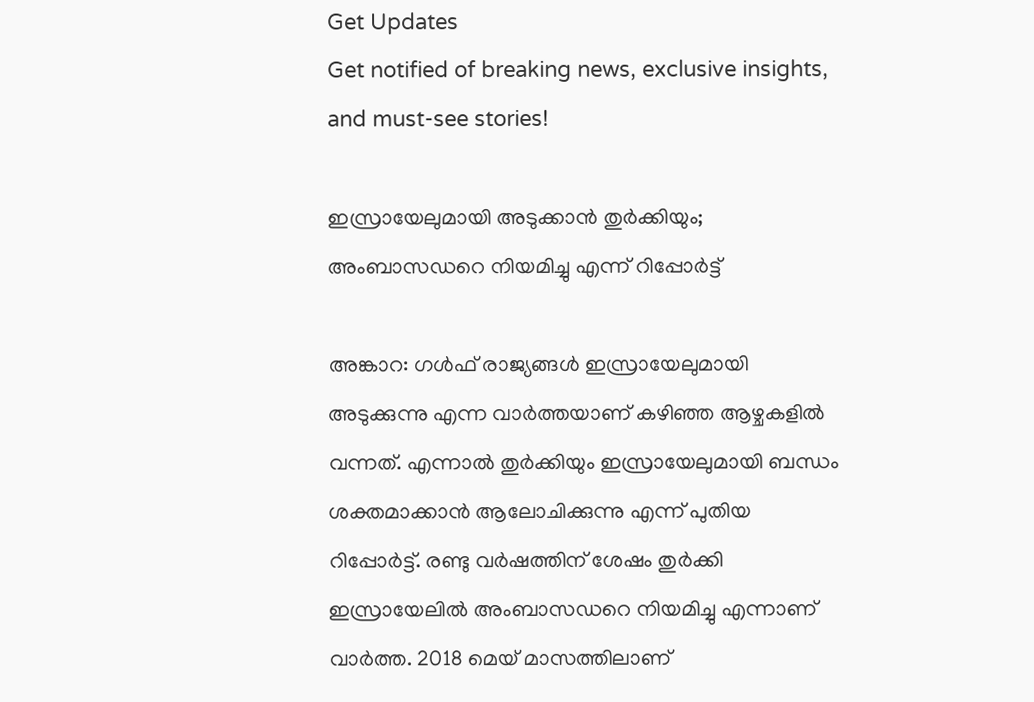Get Updates
Get notified of breaking news, exclusive insights, and must-see stories!

ഇസ്രായേലുമായി അടുക്കാന്‍ തുര്‍ക്കിയും; അംബാസഡറെ നിയമിച്ചു എന്ന് റിപ്പോര്‍ട്ട്

അങ്കാറ: ഗള്‍ഫ് രാജ്യങ്ങള്‍ ഇസ്രായേലുമായി അടുക്കുന്നു എന്ന വാര്‍ത്തയാണ് കഴിഞ്ഞ ആഴ്ചകളില്‍ വന്നത്. എന്നാല്‍ തുര്‍ക്കിയും ഇസ്രായേലുമായി ബന്ധം ശക്തമാക്കാന്‍ ആലോചിക്കുന്നു എന്ന് പുതിയ റിപ്പോര്‍ട്ട്. രണ്ടു വര്‍ഷത്തിന് ശേഷം തുര്‍ക്കി ഇസ്രായേലില്‍ അംബാസഡറെ നിയമിച്ചു എന്നാണ് വാര്‍ത്ത. 2018 മെയ് മാസത്തിലാണ്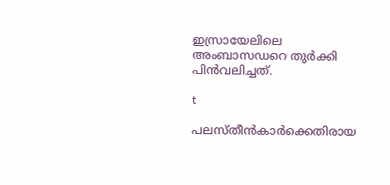ഇസ്രായേലിലെ അംബാസഡറെ തുര്‍ക്കി പിന്‍വലിച്ചത്.

t

പലസ്തീന്‍കാര്‍ക്കെതിരായ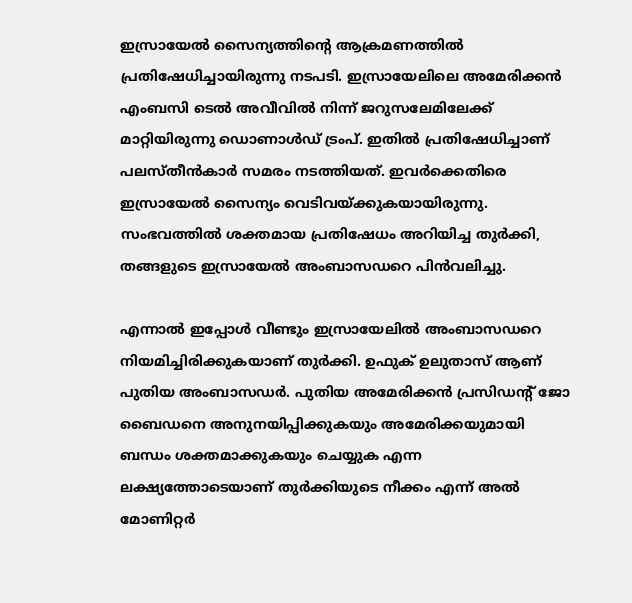ഇസ്രായേല്‍ സൈന്യത്തിന്റെ ആക്രമണത്തില്‍ പ്രതിഷേധിച്ചായിരുന്നു നടപടി. ഇസ്രായേലിലെ അമേരിക്കന്‍ എംബസി ടെല്‍ അവീവില്‍ നിന്ന് ജറുസലേമിലേക്ക് മാറ്റിയിരുന്നു ഡൊണാള്‍ഡ് ട്രംപ്. ഇതില്‍ പ്രതിഷേധിച്ചാണ് പലസ്തീന്‍കാര്‍ സമരം നടത്തിയത്. ഇവര്‍ക്കെതിരെ ഇസ്രായേല്‍ സൈന്യം വെടിവയ്ക്കുകയായിരുന്നു. സംഭവത്തില്‍ ശക്തമായ പ്രതിഷേധം അറിയിച്ച തുര്‍ക്കി, തങ്ങളുടെ ഇസ്രായേല്‍ അംബാസഡറെ പിന്‍വലിച്ചു.

എന്നാല്‍ ഇപ്പോള്‍ വീണ്ടും ഇസ്രായേലില്‍ അംബാസഡറെ നിയമിച്ചിരിക്കുകയാണ് തുര്‍ക്കി. ഉഫുക് ഉലുതാസ് ആണ് പുതിയ അംബാസഡര്‍. പുതിയ അമേരിക്കന്‍ പ്രസിഡന്റ് ജോ ബൈഡനെ അനുനയിപ്പിക്കുകയും അമേരിക്കയുമായി ബന്ധം ശക്തമാക്കുകയും ചെയ്യുക എന്ന ലക്ഷ്യത്തോടെയാണ് തുര്‍ക്കിയുടെ നീക്കം എന്ന് അല്‍ മോണിറ്റര്‍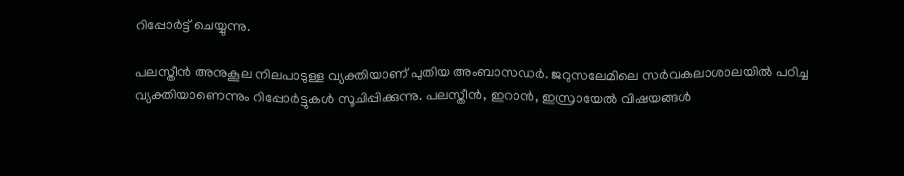റിപ്പോര്‍ട്ട് ചെയ്യുന്നു.

പലസ്തീന്‍ അനുകൂല നിലപാടുള്ള വ്യക്തിയാണ് പുതിയ അംബാസഡര്‍. ജറുസലേമിലെ സര്‍വകലാശാലയില്‍ പഠിച്ച വ്യക്തിയാണെന്നും റിപ്പോര്‍ട്ടുകള്‍ സൂചിപ്പിക്കുന്നു. പലസ്തീന്‍, ഇറാന്‍, ഇസ്രായേല്‍ വിഷയങ്ങള്‍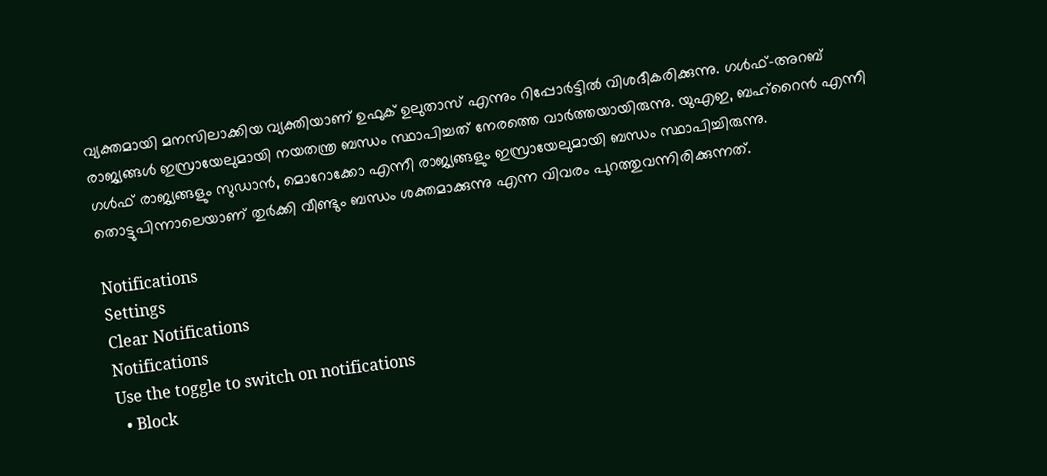വ്യക്തമായി മനസിലാക്കിയ വ്യക്തിയാണ് ഉഫുക് ഉലുതാസ് എന്നും റിപ്പോര്‍ട്ടില്‍ വിശദീകരിക്കുന്നു. ഗള്‍ഫ്-അറബ് രാജ്യങ്ങള്‍ ഇസ്രായേലുമായി നയതന്ത്ര ബന്ധം സ്ഥാപിച്ചത് നേരത്തെ വാര്‍ത്തയായിരുന്നു. യുഎഇ, ബഹ്‌റൈന്‍ എന്നീ ഗള്‍ഫ് രാജ്യങ്ങളും സുഡാന്‍, മൊറോക്കോ എന്നീ രാജ്യങ്ങളും ഇസ്രായേലുമായി ബന്ധം സ്ഥാപിച്ചിരുന്നു. തൊട്ടുപിന്നാലെയാണ് തുര്‍ക്കി വീണ്ടും ബന്ധം ശക്തമാക്കുന്നു എന്ന വിവരം പുറത്തുവന്നിരിക്കുന്നത്.

Notifications
Settings
Clear Notifications
Notifications
Use the toggle to switch on notifications
  • Block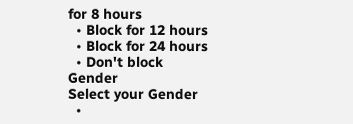for 8 hours
  • Block for 12 hours
  • Block for 24 hours
  • Don't block
Gender
Select your Gender
  •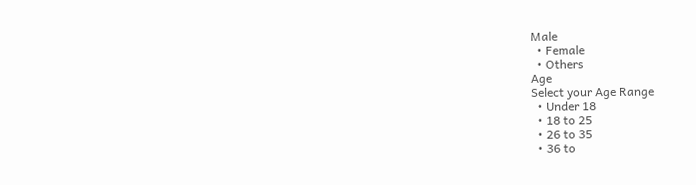Male
  • Female
  • Others
Age
Select your Age Range
  • Under 18
  • 18 to 25
  • 26 to 35
  • 36 to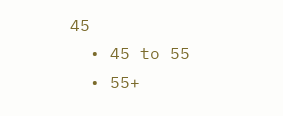45
  • 45 to 55
  • 55+